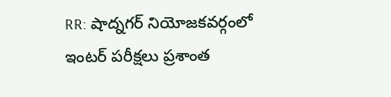RR: షాద్నగర్ నియోజకవర్గంలో ఇంటర్ పరీక్షలు ప్రశాంత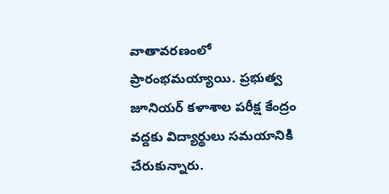వాతావరణంలో ప్రారంభమయ్యాయి. ప్రభుత్వ జూనియర్ కళాశాల పరీక్ష కేంద్రం వద్దకు విద్యార్థులు సమయానికి చేరుకున్నారు.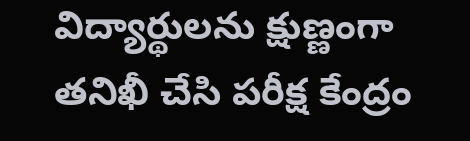విద్యార్థులను క్షుణ్ణంగా తనిఖీ చేసి పరీక్ష కేంద్రం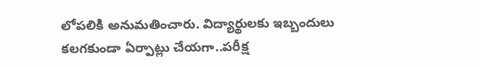లోపలికి అనుమతించారు. విద్యార్థులకు ఇబ్బందులు కలగకుండా ఏర్పాట్లు చేయగా..పరీక్ష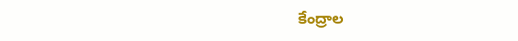కేంద్రాల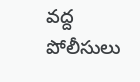వద్ద పోలీసులు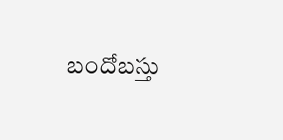బందోబస్తు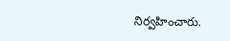నిర్వహించారు.